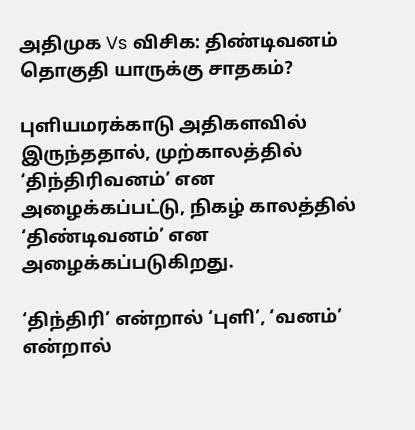அதிமுக Vs விசிக: திண்டிவனம் தொகுதி யாருக்கு சாதகம்?

புளியமரக்காடு அதிகளவில் இருந்ததால், முற்காலத்தில் ‘திந்திரிவனம்’ என அழைக்கப்பட்டு, நிகழ் காலத்தில் ‘திண்டிவனம்’ என அழைக்கப்படுகிறது.

‘திந்திரி’ என்றால் ‘புளி’, ‘வனம்’ என்றால்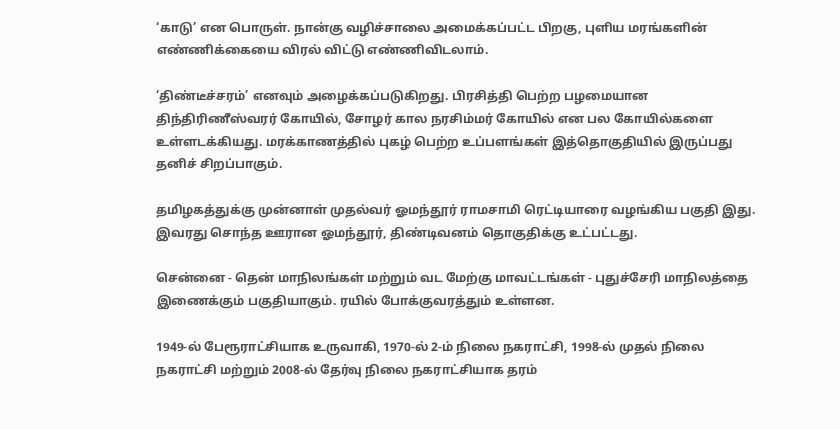‘காடு’ என பொருள். நான்கு வழிச்சாலை அமைக்கப்பட்ட பிறகு, புளிய மரங்களின் எண்ணிக்கையை விரல் விட்டு எண்ணிவிடலாம்.

‘திண்டீச்சரம்’ எனவும் அழைக்கப்படுகிறது. பிரசித்தி பெற்ற பழமையான திந்திரிணீஸ்வரர் கோயில், சோழர் கால நரசிம்மர் கோயில் என பல கோயில்களை உள்ளடக்கியது. மரக்காணத்தில் புகழ் பெற்ற உப்பளங்கள் இத்தொகுதியில் இருப்பது தனிச் சிறப்பாகும்.

தமிழகத்துக்கு முன்னாள் முதல்வர் ஓமந்தூர் ராமசாமி ரெட்டியாரை வழங்கிய பகுதி இது. இவரது சொந்த ஊரான ஓமந்தூர், திண்டிவனம் தொகுதிக்கு உட்பட்டது.

சென்னை - தென் மாநிலங்கள் மற்றும் வட மேற்கு மாவட்டங்கள் - புதுச்சேரி மாநிலத்தை இணைக்கும் பகுதியாகும். ரயில் போக்குவரத்தும் உள்ளன.

1949-ல் பேரூராட்சியாக உருவாகி, 1970-ல் 2-ம் நிலை நகராட்சி, 1998-ல் முதல் நிலை நகராட்சி மற்றும் 2008-ல் தேர்வு நிலை நகராட்சியாக தரம்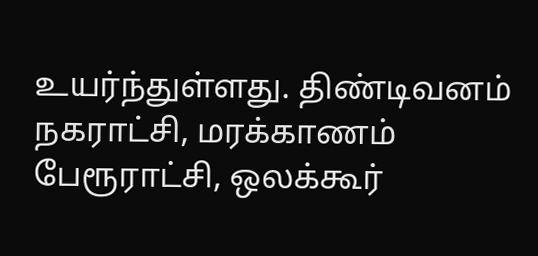உயர்ந்துள்ளது. திண்டிவனம் நகராட்சி, மரக்காணம் பேரூராட்சி, ஒலக்கூர்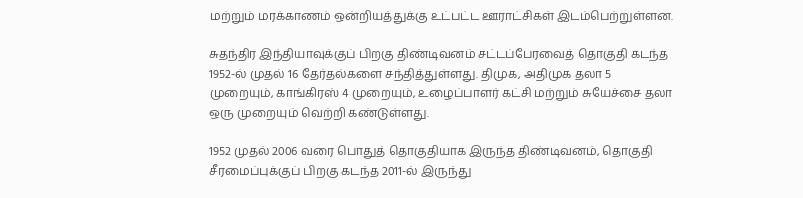மற்றும் மரக்காணம் ஒன்றியத்துக்கு உட்பட்ட ஊராட்சிகள் இடம்பெற்றுள்ளன.

சுதந்திர இந்தியாவுக்குப் பிறகு திண்டிவனம் சட்டப்பேரவைத் தொகுதி கடந்த 1952-ல் முதல் 16 தேர்தல்களை சந்தித்துள்ளது. திமுக, அதிமுக தலா 5 முறையும், காங்கிரஸ் 4 முறையும், உழைப்பாளர் கட்சி மற்றும் சுயேச்சை தலா ஒரு முறையும் வெற்றி கண்டுள்ளது.

1952 முதல் 2006 வரை பொதுத் தொகுதியாக இருந்த திண்டிவனம், தொகுதி சீரமைப்புக்குப் பிறகு கடந்த 2011-ல் இருந்து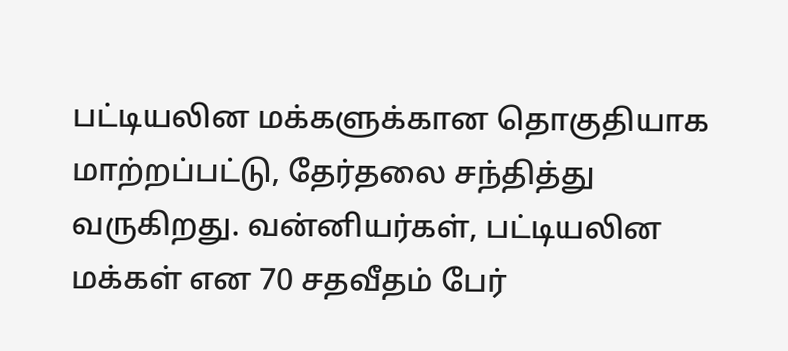பட்டியலின மக்களுக்கான தொகுதியாக மாற்றப்பட்டு, தேர்தலை சந்தித்து வருகிறது. வன்னியர்கள், பட்டியலின மக்கள் என 70 சதவீதம் பேர்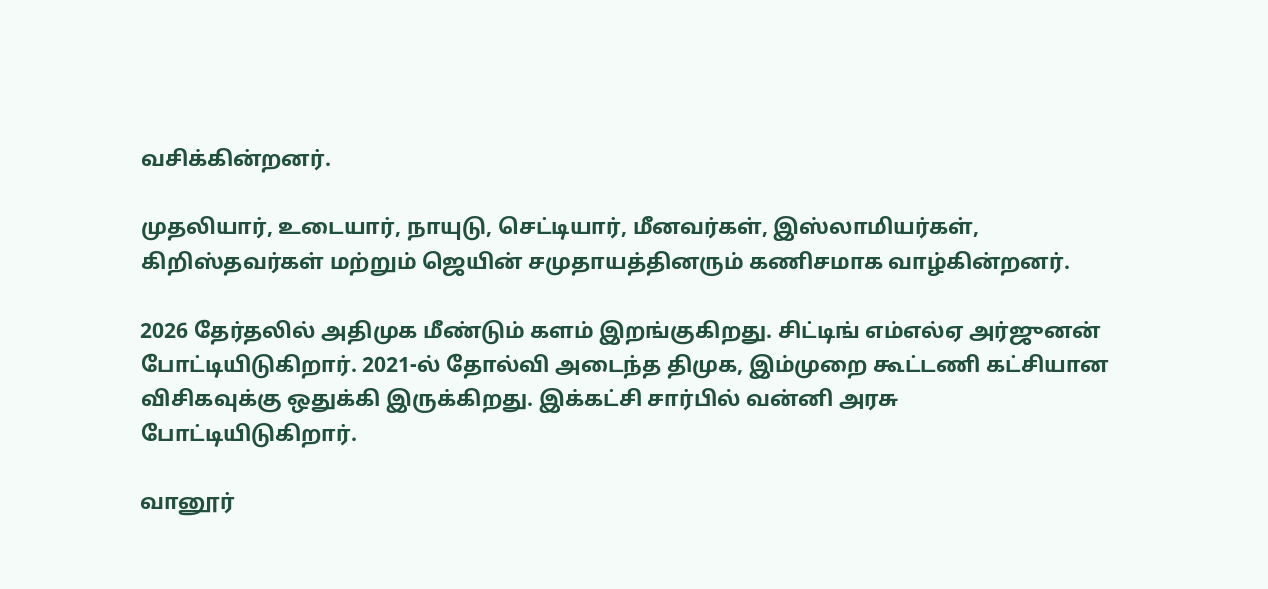வசிக்கின்றனர்.

முதலியார், உடையார், நாயுடு, செட்டியார், மீனவர்கள், இஸ்லாமியர்கள், கிறிஸ்தவர்கள் மற்றும் ஜெயின் சமுதாயத்தினரும் கணிசமாக வாழ்கின்றனர்.

2026 தேர்தலில் அதிமுக மீண்டும் களம் இறங்குகிறது. சிட்டிங் எம்எல்ஏ அர்ஜுனன் போட்டியிடுகிறார். 2021-ல் தோல்வி அடைந்த திமுக, இம்முறை கூட்டணி கட்சியான விசிகவுக்கு ஒதுக்கி இருக்கிறது. இக்கட்சி சார்பில் வன்னி அரசு போட்டியிடுகிறார்.

வானூர்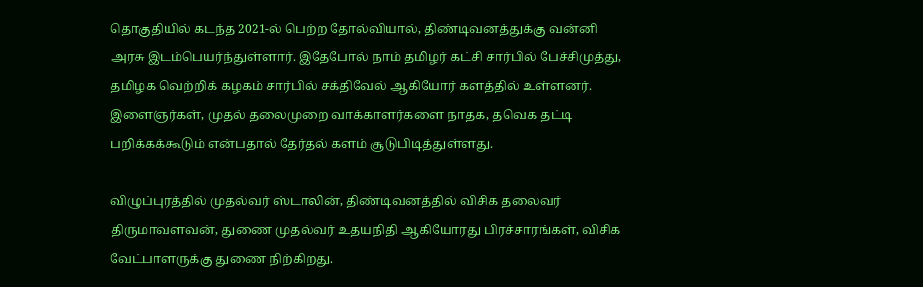தொகுதியில் கடந்த 2021-ல் பெற்ற தோல்வியால், திண்டிவனத்துக்கு வன்னி அரசு இடம்பெயர்ந்துள்ளார். இதேபோல் நாம் தமிழர் கட்சி சார்பில் பேச்சிமுத்து, தமிழக வெற்றிக் கழகம் சார்பில் சக்திவேல் ஆகியோர் களத்தில் உள்ளனர். இளைஞர்கள், முதல் தலைமுறை வாக்காளர்களை நாதக, தவெக தட்டி பறிக்கக்கூடும் என்பதால் தேர்தல் களம் சூடுபிடித்துள்ளது.

விழுப்புரத்தில் முதல்வர் ஸ்டாலின், திண்டிவனத்தில் விசிக தலைவர் திருமாவளவன், துணை முதல்வர் உதயநிதி ஆகியோரது பிரச்சாரங்கள், விசிக வேட்பாளருக்கு துணை நிற்கிறது.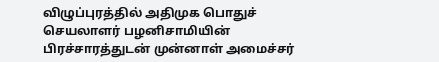விழுப்புரத்தில் அதிமுக பொதுச் செயலாளர் பழனிசாமியின் பிரச்சாரத்துடன் முன்னாள் அமைச்சர்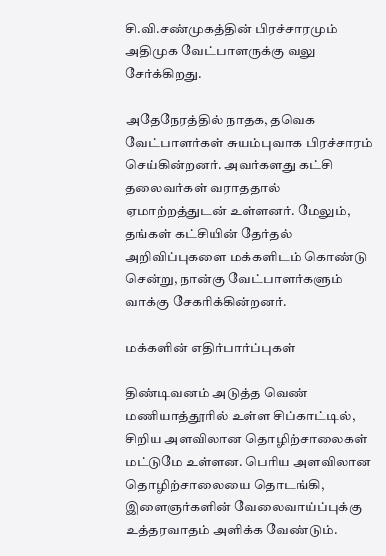சி.வி.சண்முகத்தின் பிரச்சாரமும் அதிமுக வேட்பாளருக்கு வலு சேர்க்கிறது.

அதேநேரத்தில் நாதக, தவெக வேட்பாளர்கள் சுயம்புவாக பிரச்சாரம் செய்கின்றனர். அவர்களது கட்சி தலைவர்கள் வராததால் ஏமாற்றத்துடன் உள்ளனர். மேலும், தங்கள் கட்சியின் தேர்தல் அறிவிப்புகளை மக்களிடம் கொண்டு சென்று, நான்கு வேட்பாளர்களும் வாக்கு சேகரிக்கின்றனர்.

மக்களின் எதிர்பார்ப்புகள்

திண்டிவனம் அடுத்த வெண் மணியாத்தூரில் உள்ள சிப்காட்டில், சிறிய அளவிலான தொழிற்சாலைகள் மட்டுமே உள்ளன. பெரிய அளவிலான தொழிற்சாலையை தொடங்கி, இளைஞர்களின் வேலைவாய்ப்புக்கு உத்தரவாதம் அளிக்க வேண்டும்.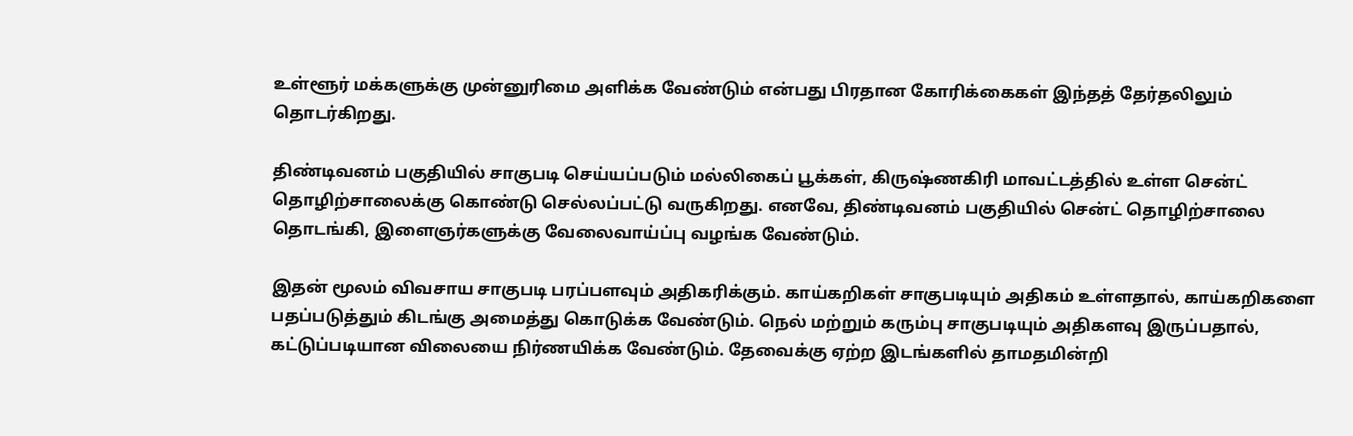உள்ளூர் மக்களுக்கு முன்னுரிமை அளிக்க வேண்டும் என்பது பிரதான கோரிக்கைகள் இந்தத் தேர்தலிலும் தொடர்கிறது.

திண்டிவனம் பகுதியில் சாகுபடி செய்யப்படும் மல்லிகைப் பூக்கள், கிருஷ்ணகிரி மாவட்டத்தில் உள்ள சென்ட் தொழிற்சாலைக்கு கொண்டு செல்லப்பட்டு வருகிறது. எனவே, திண்டிவனம் பகுதியில் சென்ட் தொழிற்சாலை தொடங்கி, இளைஞர்களுக்கு வேலைவாய்ப்பு வழங்க வேண்டும்.

இதன் மூலம் விவசாய சாகுபடி பரப்பளவும் அதிகரிக்கும். காய்கறிகள் சாகுபடியும் அதிகம் உள்ளதால், காய்கறிகளை பதப்படுத்தும் கிடங்கு அமைத்து கொடுக்க வேண்டும். நெல் மற்றும் கரும்பு சாகுபடியும் அதிகளவு இருப்பதால், கட்டுப்படியான விலையை நிர்ணயிக்க வேண்டும். தேவைக்கு ஏற்ற இடங்களில் தாமதமின்றி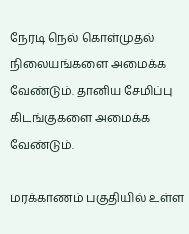நேரடி நெல் கொள்முதல் நிலையங்களை அமைக்க வேண்டும். தானிய சேமிப்பு கிடங்குகளை அமைக்க வேண்டும்.

மரக்காணம் பகுதியில் உள்ள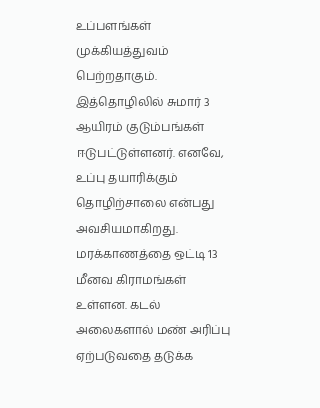உப்பளங்கள் முக்கியத்துவம் பெற்றதாகும். இத்தொழிலில் சுமார் 3 ஆயிரம் குடும்பங்கள் ஈடுபட்டுள்ளனர். எனவே, உப்பு தயாரிக்கும் தொழிற்சாலை என்பது அவசியமாகிறது. மரக்காணத்தை ஒட்டி 13 மீனவ கிராமங்கள் உள்ளன. கடல் அலைகளால் மண் அரிப்பு ஏற்படுவதை தடுக்க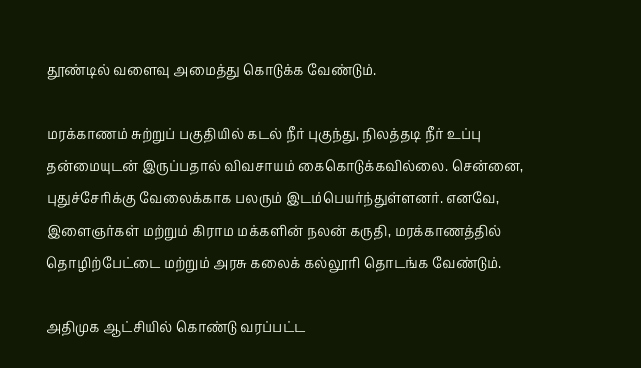தூண்டில் வளைவு அமைத்து கொடுக்க வேண்டும்.

மரக்காணம் சுற்றுப் பகுதியில் கடல் நீர் புகுந்து, நிலத்தடி நீர் உப்பு தன்மையுடன் இருப்பதால் விவசாயம் கைகொடுக்கவில்லை. சென்னை, புதுச்சேரிக்கு வேலைக்காக பலரும் இடம்பெயர்ந்துள்ளனர். எனவே, இளைஞர்கள் மற்றும் கிராம மக்களின் நலன் கருதி, மரக்காணத்தில் தொழிற்பேட்டை மற்றும் அரசு கலைக் கல்லூரி தொடங்க வேண்டும்.

அதிமுக ஆட்சியில் கொண்டு வரப்பட்ட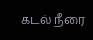கடல் நீரை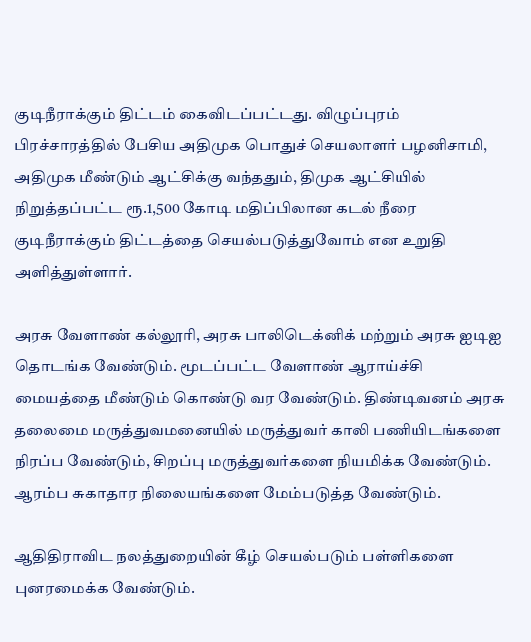குடிநீராக்கும் திட்டம் கைவிடப்பட்டது. விழுப்புரம் பிரச்சாரத்தில் பேசிய அதிமுக பொதுச் செயலாளர் பழனிசாமி, அதிமுக மீண்டும் ஆட்சிக்கு வந்ததும், திமுக ஆட்சியில் நிறுத்தப்பட்ட ரூ.1,500 கோடி மதிப்பிலான கடல் நீரை குடிநீராக்கும் திட்டத்தை செயல்படுத்துவோம் என உறுதி அளித்துள்ளார்.

அரசு வேளாண் கல்லூரி, அரசு பாலிடெக்னிக் மற்றும் அரசு ஐடிஐ தொடங்க வேண்டும். மூடப்பட்ட வேளாண் ஆராய்ச்சி மையத்தை மீண்டும் கொண்டு வர வேண்டும். திண்டிவனம் அரசு தலைமை மருத்துவமனையில் மருத்துவர் காலி பணியிடங்களை நிரப்ப வேண்டும், சிறப்பு மருத்துவர்களை நியமிக்க வேண்டும். ஆரம்ப சுகாதார நிலையங்களை மேம்படுத்த வேண்டும்.

ஆதிதிராவிட நலத்துறையின் கீழ் செயல்படும் பள்ளிகளை புனரமைக்க வேண்டும்.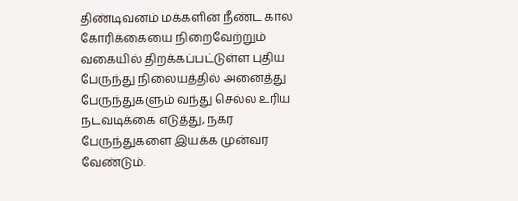திண்டிவனம் மக்களின் நீண்ட கால கோரிக்கையை நிறைவேற்றும் வகையில் திறக்கப்பட்டுள்ள புதிய பேருந்து நிலையத்தில் அனைத்து பேருந்துகளும் வந்து செல்ல உரிய நடவடிக்கை எடுத்து, நகர பேருந்துகளை இயக்க முன்வர வேண்டும்.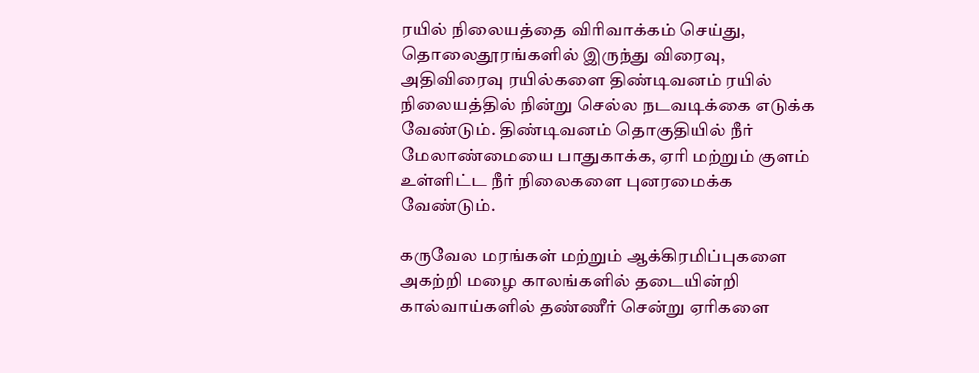ரயில் நிலையத்தை விரிவாக்கம் செய்து, தொலைதூரங்களில் இருந்து விரைவு, அதிவிரைவு ரயில்களை திண்டிவனம் ரயில் நிலையத்தில் நின்று செல்ல நடவடிக்கை எடுக்க வேண்டும். திண்டிவனம் தொகுதியில் நீர் மேலாண்மையை பாதுகாக்க, ஏரி மற்றும் குளம் உள்ளிட்ட நீர் நிலைகளை புனரமைக்க வேண்டும்.

கருவேல மரங்கள் மற்றும் ஆக்கிரமிப்புகளை அகற்றி மழை காலங்களில் தடையின்றி கால்வாய்களில் தண்ணீர் சென்று ஏரிகளை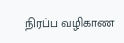நிரப்ப வழிகாண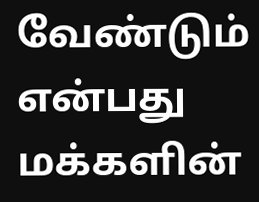வேண்டும் என்பது மக்களின்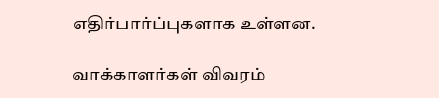எதிர்பார்ப்புகளாக உள்ளன.

வாக்காளர்கள் விவரம்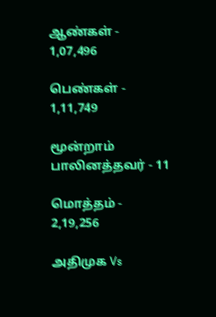ஆண்கள் - 1,07,496

பெண்கள் - 1,11,749

மூன்றாம் பாலினத்தவர் - 11

மொத்தம் - 2,19,256

அதிமுக Vs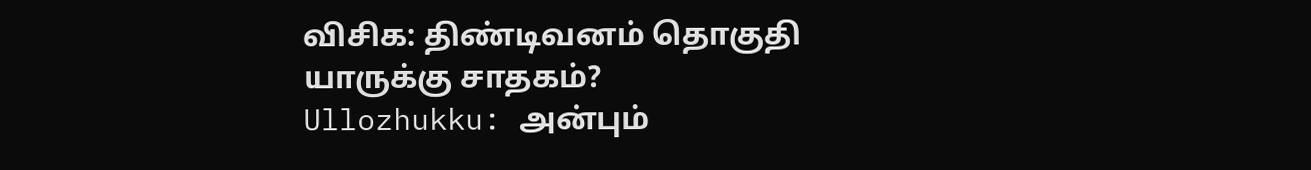விசிக: திண்டிவனம் தொகுதி யாருக்கு சாதகம்?
Ullozhukku: அன்பும்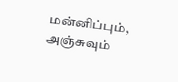மன்னிப்பும், அஞ்சுவும்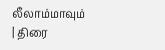லீலாம்மாவும் | திரை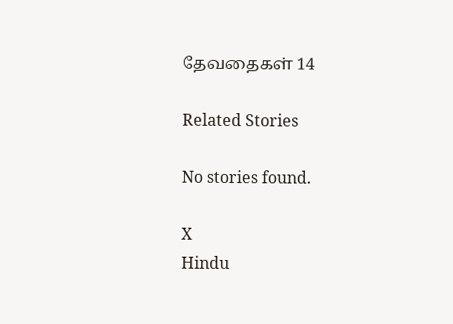தேவதைகள் 14

Related Stories

No stories found.

X
Hindu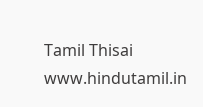Tamil Thisai
www.hindutamil.in